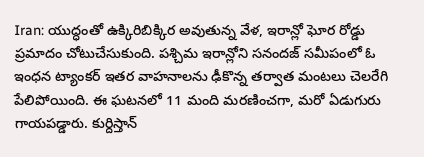Iran: యుద్ధంతో ఉక్కిరిబిక్కిర అవుతున్న వేళ, ఇరాన్లో ఘోర రోడ్డు ప్రమాదం చోటుచేసుకుంది. పశ్చిమ ఇరాన్లోని సనందజ్ సమీపంలో ఓ ఇంధన ట్యాంకర్ ఇతర వాహనాలను ఢీకొన్న తర్వాత మంటలు చెలరేగి పేలిపోయింది. ఈ ఘటనలో 11 మంది మరణించగా, మరో ఏడుగురు గాయపడ్డారు. కుర్దిస్తాన్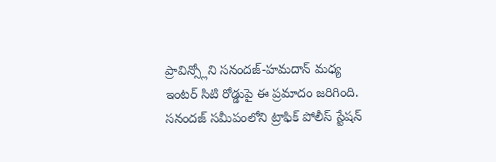ప్రావిన్స్లోని సనందజ్-హమదాన్ మధ్య ఇంటర్ సిటి రోడ్డుపై ఈ ప్రమాదం జరిగింది. సనందజ్ సమీపంలోని ట్రాఫిక్ పోలీస్ స్టేషన్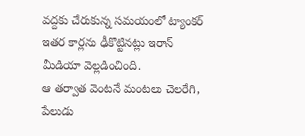వద్దకు చేరుకున్న సమయంలో ట్యాంకర్ ఇతర కార్లను ఢీకొట్టినట్లు ఇరాన్ మీడియా వెల్లడించింది.
ఆ తర్వాత వెంటనే మంటలు చెలరేగి, పేలుడు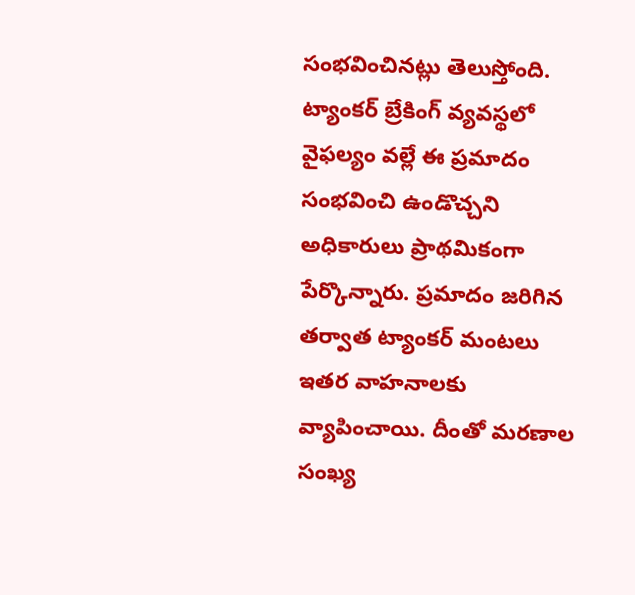సంభవించినట్లు తెలుస్తోంది. ట్యాంకర్ బ్రేకింగ్ వ్యవస్థలో వైఫల్యం వల్లే ఈ ప్రమాదం సంభవించి ఉండొచ్చని అధికారులు ప్రాథమికంగా పేర్కొన్నారు. ప్రమాదం జరిగిన తర్వాత ట్యాంకర్ మంటలు ఇతర వాహనాలకు వ్యాపించాయి. దీంతో మరణాల సంఖ్య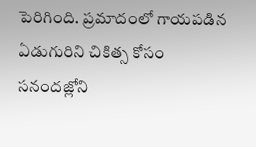పెరిగింది. ప్రమాదంలో గాయపడిన ఏడుగురిని చికిత్స కోసం సనందజ్లోని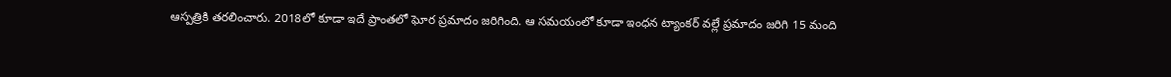ఆస్పత్రికి తరలించారు. 2018లో కూడా ఇదే ప్రాంతలో ఘోర ప్రమాదం జరిగింది. ఆ సమయంలో కూడా ఇంధన ట్యాంకర్ వల్లే ప్రమాదం జరిగి 15 మంది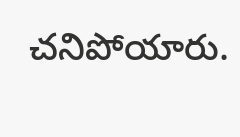చనిపోయారు.